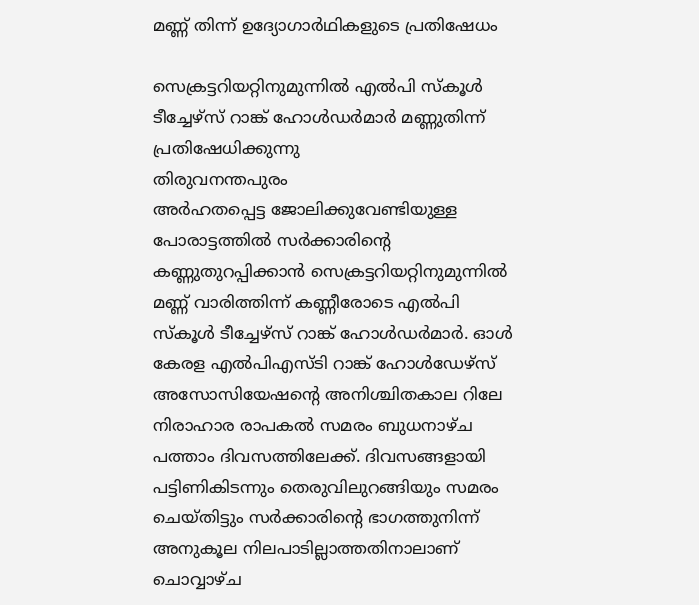മണ്ണ് തിന്ന് ഉദ്യോഗാർഥികളുടെ പ്രതിഷേധം

സെക്രട്ടറിയറ്റിനുമുന്നിൽ എൽപി സ്കൂൾ ടീച്ചേഴ്സ് റാങ്ക് ഹോൾഡർമാർ മണ്ണുതിന്ന് പ്രതിഷേധിക്കുന്നു
തിരുവനന്തപുരം
അർഹതപ്പെട്ട ജോലിക്കുവേണ്ടിയുള്ള പോരാട്ടത്തിൽ സർക്കാരിന്റെ കണ്ണുതുറപ്പിക്കാൻ സെക്രട്ടറിയറ്റിനുമുന്നിൽ മണ്ണ് വാരിത്തിന്ന് കണ്ണീരോടെ എൽപി സ്കൂൾ ടീച്ചേഴ്സ് റാങ്ക് ഹോൾഡർമാർ. ഓൾ കേരള എൽപിഎസ്ടി റാങ്ക് ഹോൾഡേഴ്സ് അസോസിയേഷന്റെ അനിശ്ചിതകാല റിലേ നിരാഹാര രാപകൽ സമരം ബുധനാഴ്ച പത്താം ദിവസത്തിലേക്ക്. ദിവസങ്ങളായി പട്ടിണികിടന്നും തെരുവിലുറങ്ങിയും സമരം ചെയ്തിട്ടും സർക്കാരിന്റെ ഭാഗത്തുനിന്ന് അനുകൂല നിലപാടില്ലാത്തതിനാലാണ് ചൊവ്വാഴ്ച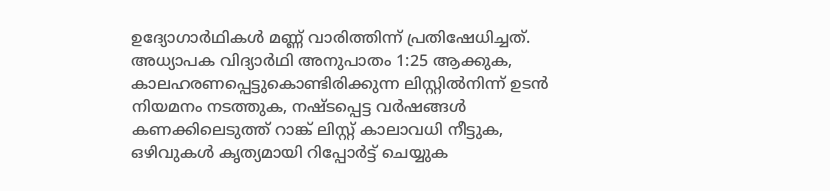ഉദ്യോഗാർഥികൾ മണ്ണ് വാരിത്തിന്ന് പ്രതിഷേധിച്ചത്. അധ്യാപക വിദ്യാർഥി അനുപാതം 1:25 ആക്കുക, കാലഹരണപ്പെട്ടുകൊണ്ടിരിക്കുന്ന ലിസ്റ്റിൽനിന്ന് ഉടൻ നിയമനം നടത്തുക, നഷ്ടപ്പെട്ട വർഷങ്ങൾ കണക്കിലെടുത്ത് റാങ്ക് ലിസ്റ്റ് കാലാവധി നീട്ടുക, ഒഴിവുകൾ കൃത്യമായി റിപ്പോർട്ട് ചെയ്യുക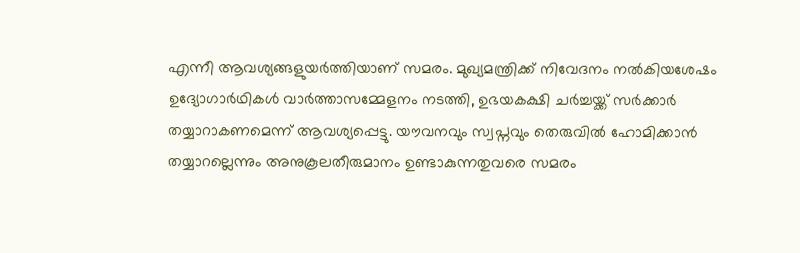എന്നീ ആവശ്യങ്ങളുയർത്തിയാണ് സമരം. മുഖ്യമന്ത്രിക്ക് നിവേദനം നൽകിയശേഷം ഉദ്യോഗാർഥികൾ വാർത്താസമ്മേളനം നടത്തി, ഉഭയകക്ഷി ചർച്ചയ്ക്ക് സർക്കാർ തയ്യാറാകണമെന്ന് ആവശ്യപ്പെട്ടു. യൗവനവും സ്വപ്നവും തെരുവിൽ ഹോമിക്കാൻ തയ്യാറല്ലെന്നും അനുകൂലതീരുമാനം ഉണ്ടാകുന്നതുവരെ സമരം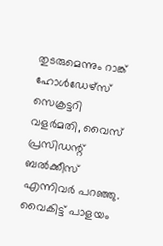തുടരുമെന്നും റാങ്ക് ഹോൾഡേഴ്സ് സെക്രട്ടറി വളർമതി, വൈസ് പ്രസിഡന്റ് ബൽക്കീസ് എന്നിവർ പറഞ്ഞു. വൈകിട്ട് പാളയം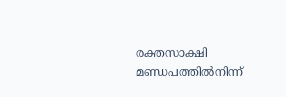രക്തസാക്ഷി മണ്ഡപത്തിൽനിന്ന്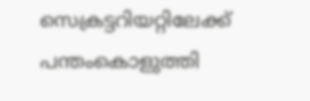സെക്രട്ടറിയറ്റിലേക്ക് പന്തംകൊളുത്തി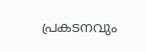പ്രകടനവും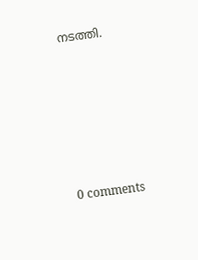നടത്തി.











0 comments